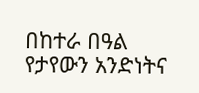በከተራ በዓል የታየውን አንድነትና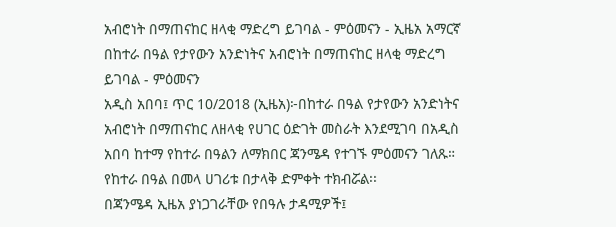አብሮነት በማጠናከር ዘላቂ ማድረግ ይገባል - ምዕመናን - ኢዜአ አማርኛ
በከተራ በዓል የታየውን አንድነትና አብሮነት በማጠናከር ዘላቂ ማድረግ ይገባል - ምዕመናን
አዲስ አበባ፤ ጥር 10/2018 (ኢዜአ)፦በከተራ በዓል የታየውን አንድነትና አብሮነት በማጠናከር ለዘላቂ የሀገር ዕድገት መስራት እንደሚገባ በአዲስ አበባ ከተማ የከተራ በዓልን ለማክበር ጃንሜዳ የተገኙ ምዕመናን ገለጹ።
የከተራ በዓል በመላ ሀገሪቱ በታላቅ ድምቀት ተክብሯል፡፡
በጃንሜዳ ኢዜአ ያነጋገራቸው የበዓሉ ታዳሚዎች፤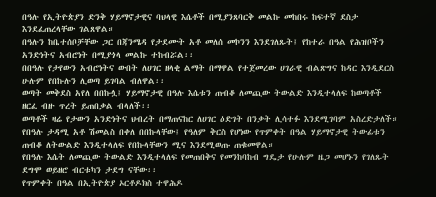በዓሉ የኢትዮጵያን ድንቅ ሃይማኖታዊና ባህላዊ እሴቶች በሚያንጸባርቅ መልኩ መከበሩ ከፍተኛ ደስታ እንደፈጠረላቸው ገልጸዋል።
በዓሉን ከቤተሰቦቻቸው ጋር በጃንሜዳ የታደሙት አቶ መለሰ መኮንን እንደገለጹት፤ የከተራ በዓል የሕዝቦችን አንድነትና አብሮነት በሚያጎላ መልኩ ተከብሯል፡፡
በበዓሉ የታየውን አብሮነትና ውበት ለሀገር ዘላቂ ልማት በማዋል የተጀመረው ሀገራዊ ብልጽግና ከዳር እንዲደርስ ሁሉም የበኩሉን ሊወጣ ይገባል ብለዋል፡፡
ወጣት መቅደስ አየለ በበኩሏ፤ ሃይማኖታዊ በዓሉ እሴቱን ጠብቆ ለመጪው ትውልድ እንዲተላለፍ ከወጣቶች ዘርፈ ብዙ ጥረት ይጠበቃል ብላለች፡፡
ወጣቶች ዛሬ የታውን አንድነትና ህብረት በማጠናከር ለሀገር ዕድገት በንቃት ሊሳተፉ እንደሚገባም አስረድታለች።
የበዓሉ ታዳሚ አቶ ሽመልስ በቀለ በበኩላቸው፤ የዓለም ቅርስ የሆነው የጥምቀት በዓል ሃይማኖታዊ ትውፊቱን ጠብቆ ለትውልድ እንዲተላለፍ የበኩላቸውን ሚና እንደሚወጡ ጠቁመዋል።
የበዓሉ እሴት ለመጪው ትውልድ እንዲተላለፍ የመጠበቅና የመንከባከብ ግዴታ የሁሉም ዜጋ መሆኑን የገለጹት ደግሞ ወይዘሮ ብርቱካን ታደግ ናቸው፡፡
የጥምቀት በዓል በኢትዮጵያ ኦርቶዶክስ ተዋሕዶ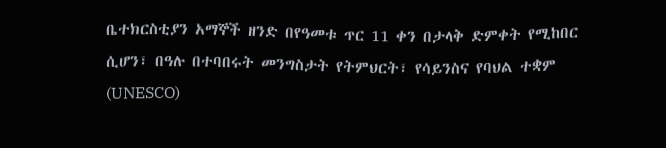ቤተክርስቲያን አማኞች ዘንድ በየዓመቱ ጥር 11 ቀን በታላቅ ድምቀት የሚከበር ሲሆን፣ በዓሉ በተባበሩት መንግስታት የትምህርት፣ የሳይንስና የባህል ተቋም (UNESCO)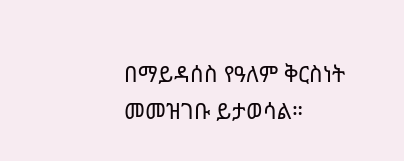በማይዳሰስ የዓለም ቅርስነት መመዝገቡ ይታወሳል።